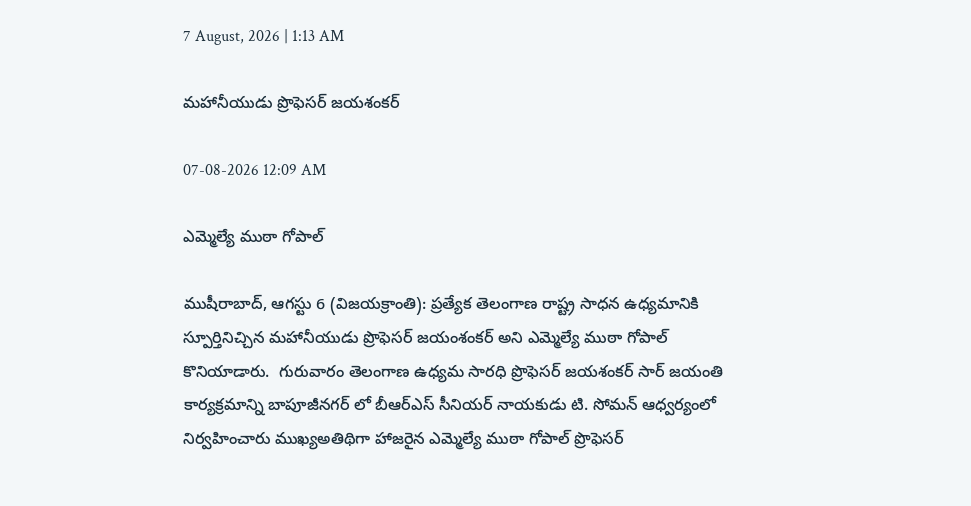7 August, 2026 | 1:13 AM

మహానీయుడు ప్రొఫెసర్ జయశంకర్

07-08-2026 12:09 AM

ఎమ్మెల్యే ముఠా గోపాల్

ముషీరాబాద్, ఆగస్టు 6 (విజయక్రాంతి): ప్రత్యేక తెలంగాణ రాష్ట్ర సాధన ఉధ్యమానికి స్పూర్తినిచ్చిన మహానీయుడు ప్రొఫెసర్ జయంశంకర్ అని ఎమ్మెల్యే ముఠా గోపాల్ కొనియాడారు.  గురువారం తెలంగాణ ఉధ్యమ సారధి ప్రొఫెసర్ జయశంకర్ సార్ జయంతి కార్యక్రమాన్ని బాపూజీనగర్ లో బీఆర్‌ఎస్ సీనియర్ నాయకుడు టి. సోమన్ ఆధ్వర్యంలో నిర్వహించారు ముఖ్యఅతిథిగా హాజరైన ఎమ్మెల్యే ముఠా గోపాల్ ప్రొఫెసర్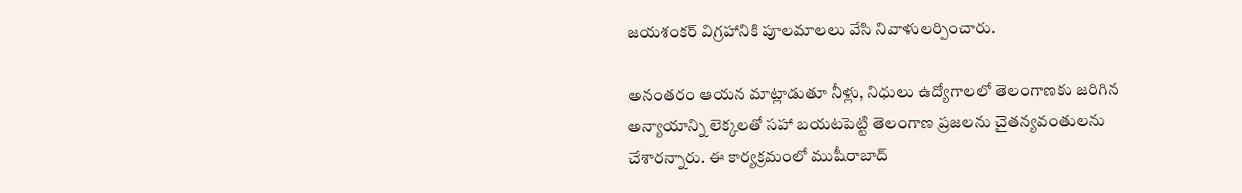జయశంకర్ విగ్రహానికి పూలమాలలు వేసి నివాళులర్పించారు.

అనంతరం ఆయన మాట్లాడుతూ నీళ్లు, నిధులు ఉద్యోగాలలో తెలంగాణకు జరిగిన అన్యాయాన్ని లెక్కలతో సహా బయటపెట్టి తెలంగాణ ప్రజలను చైతన్యవంతులను చేశారన్నారు. ఈ కార్యక్రమంలో ముషీరాబాద్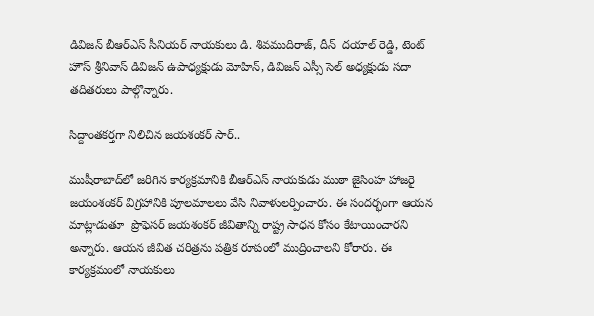డివిజన్ బీఆర్‌ఎస్ సీనియర్ నాయకులు డి. శివముదిరాజ్, దీన్  దయాల్ రెడ్డి, టెంట్ హౌస్ శ్రీనివాస్ డివిజన్ ఉపాధ్యక్షుడు మోహిన్, డివిజన్ ఎస్సీ సెల్ అధ్యక్షుడు సదా తదితరులు పాల్గొన్నారు.

సిద్దాంతకర్తగా నిలిచిన జయశంకర్ సార్..

ముషీరాబాద్‌లో జరిగిన కార్యక్రమానికి బీఆర్‌ఎస్ నాయకుడు ముఠా జైసింహ హాజరై జయంశంకర్ విగ్రహానికి పూలమాలలు వేసి నివాళులర్పించారు. ఈ సందర్భంగా ఆయన మాట్లాడుతూ  ప్రొఫెసర్ జయశంకర్ జీవితాన్ని రాష్ట్ర సాధన కోసం కేటాయించారని అన్నారు. ఆయన జీవిత చరిత్రను పత్రిక రూపంలో ముద్రించాలని కోరారు. ఈ కార్యక్రమంలో నాయకులు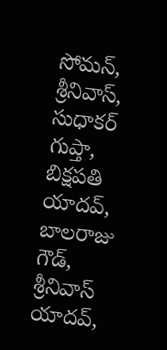సోమన్, శ్రీనివాస్, సుధాకర్ గుప్తా, బిక్షపతి యాదవ్, బాలరాజు గౌడ్, శ్రీనివాస్ యాదవ్,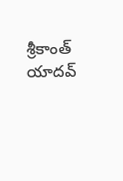శ్రీకాంత్ యాదవ్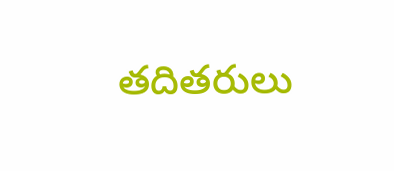తదితరులు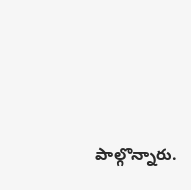పాల్గొన్నారు.